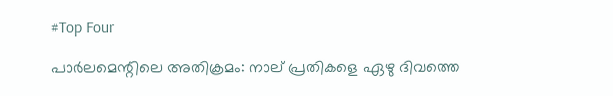#Top Four

പാര്‍ലമെന്റിലെ അതിക്രമം: നാല് പ്രതികളെ ഏഴു ദിവത്തെ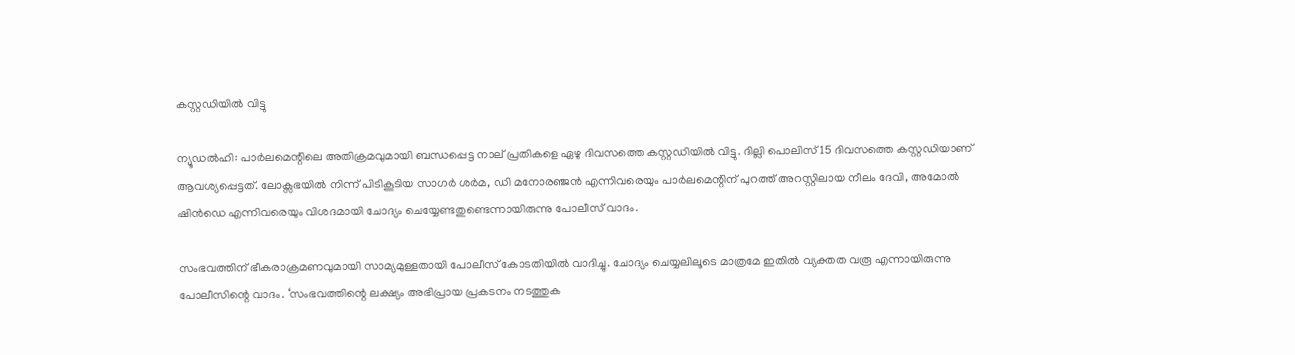കസ്റ്റഡിയില്‍ വിട്ടു

ന്യൂഡല്‍ഹി: പാര്‍ലമെന്റിലെ അതിക്രമവുമായി ബന്ധപ്പെട്ട നാല് പ്രതികളെ ഏഴു ദിവസത്തെ കസ്റ്റഡിയില്‍ വിട്ടു. ദില്ലി പൊലിസ് 15 ദിവസത്തെ കസ്റ്റഡിയാണ് ആവശ്യപ്പെട്ടത്. ലോക്സഭയില്‍ നിന്ന് പിടികൂടിയ സാഗര്‍ ശര്‍മ, ഡി മനോരഞ്ജന്‍ എന്നിവരെയും പാര്‍ലമെന്റിന് പുറത്ത് അറസ്റ്റിലായ നീലം ദേവി, അമോല്‍ ഷിന്‍ഡെ എന്നിവരെയും വിശദമായി ചോദ്യം ചെയ്യേണ്ടതുണ്ടെന്നായിരുന്നു പോലീസ് വാദം.

സംഭവത്തിന് ഭീകരാക്രമണവുമായി സാമ്യമുള്ളതായി പോലീസ് കോടതിയില്‍ വാദിച്ചു. ചോദ്യം ചെയ്യലിലൂടെ മാത്രമേ ഇതില്‍ വ്യക്തത വരൂ എന്നായിരുന്നു പോലീസിന്റെ വാദം. ‘സംഭവത്തിന്റെ ലക്ഷ്യം അഭിപ്രായ പ്രകടനം നടത്തുക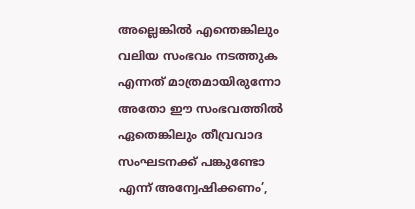അല്ലെങ്കില്‍ എന്തെങ്കിലും വലിയ സംഭവം നടത്തുക എന്നത് മാത്രമായിരുന്നോ അതോ ഈ സംഭവത്തില്‍ ഏതെങ്കിലും തീവ്രവാദ സംഘടനക്ക് പങ്കുണ്ടോ എന്ന് അന്വേഷിക്കണം’,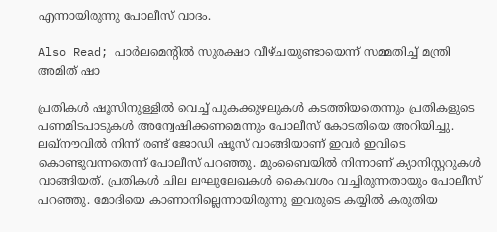എന്നായിരുന്നു പോലീസ് വാദം.

Also Read; പാര്‍ലമെന്റില്‍ സുരക്ഷാ വീഴ്ചയുണ്ടായെന്ന് സമ്മതിച്ച് മന്ത്രി അമിത് ഷാ

പ്രതികള്‍ ഷൂസിനുള്ളില്‍ വെച്ച് പുകക്കുഴലുകള്‍ കടത്തിയതെന്നും പ്രതികളുടെ പണമിടപാടുകള്‍ അന്വേഷിക്കണമെന്നും പോലീസ് കോടതിയെ അറിയിച്ചു. ലഖ്നൗവില്‍ നിന്ന് രണ്ട് ജോഡി ഷൂസ് വാങ്ങിയാണ് ഇവര്‍ ഇവിടെ കൊണ്ടുവന്നതെന്ന് പോലീസ് പറഞ്ഞു. മുംബൈയില്‍ നിന്നാണ് ക്യാനിസ്റ്ററുകള്‍ വാങ്ങിയത്. പ്രതികള്‍ ചില ലഘുലേഖകള്‍ കൈവശം വച്ചിരുന്നതായും പോലീസ് പറഞ്ഞു. മോദിയെ കാണാനില്ലെന്നായിരുന്നു ഇവരുടെ കയ്യില്‍ കരുതിയ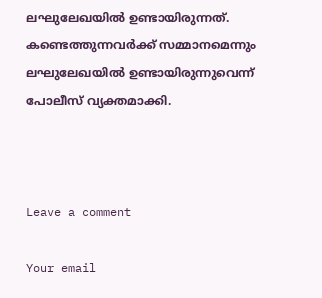ലഘുലേഖയില്‍ ഉണ്ടായിരുന്നത്. കണ്ടെത്തുന്നവര്‍ക്ക് സമ്മാനമെന്നും ലഘുലേഖയില്‍ ഉണ്ടായിരുന്നുവെന്ന് പോലീസ് വ്യക്തമാക്കി.



Leave a comment

Your email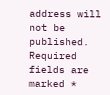address will not be published. Required fields are marked *